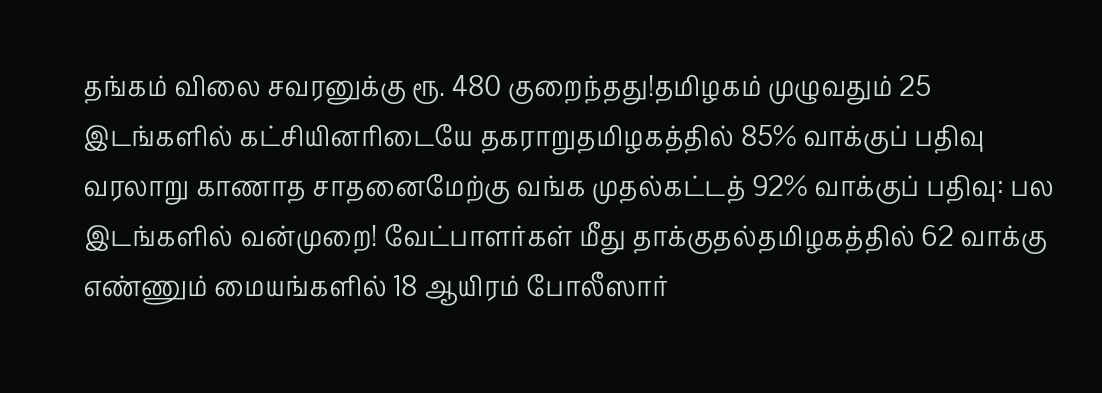தங்கம் விலை சவரனுக்கு ரூ. 480 குறைந்தது!தமிழகம் முழுவதும் 25 இடங்களில் கட்சியினரிடையே தகராறுதமிழகத்தில் 85% வாக்குப் பதிவு வரலாறு காணாத சாதனைமேற்கு வங்க முதல்கட்டத் 92% வாக்குப் பதிவு: பல இடங்களில் வன்முறை! வேட்பாளர்கள் மீது தாக்குதல்தமிழகத்தில் 62 வாக்கு எண்ணும் மையங்களில் 18 ஆயிரம் போலீஸார்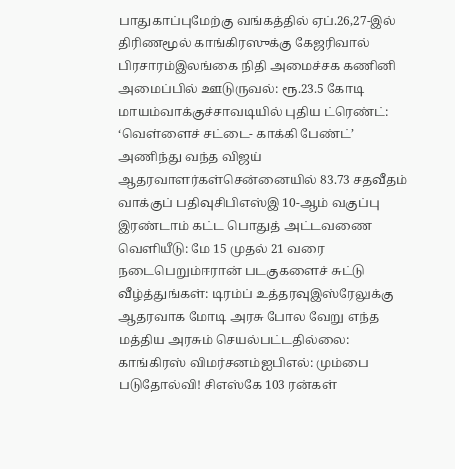பாதுகாப்புமேற்கு வங்கத்தில் ஏப்.26,27-இல் திரிணமூல் காங்கிரஸுக்கு கேஜரிவால் பிரசாரம்இலங்கை நிதி அமைச்சக கணினி அமைப்பில் ஊடுருவல்: ரூ.23.5 கோடி மாயம்வாக்குச்சாவடியில் புதிய ட்ரெண்ட்: ‘வெள்ளைச் சட்டை- காக்கி பேண்ட்’ அணிந்து வந்த விஜய் ஆதரவாளர்கள்சென்னையில் 83.73 சதவீதம் வாக்குப் பதிவுசிபிஎஸ்இ 10-ஆம் வகுப்பு இரண்டாம் கட்ட பொதுத் அட்டவணை வெளியீடு: மே 15 முதல் 21 வரை நடைபெறும்ஈரான் படகுகளைச் சுட்டு வீழ்த்துங்கள்: டிரம்ப் உத்தரவுஇஸ்ரேலுக்கு ஆதரவாக மோடி அரசு போல வேறு எந்த மத்திய அரசும் செயல்பட்டதில்லை: காங்கிரஸ் விமர்சனம்ஐபிஎல்: மும்பை படுதோல்வி! சிஎஸ்கே 103 ரன்கள்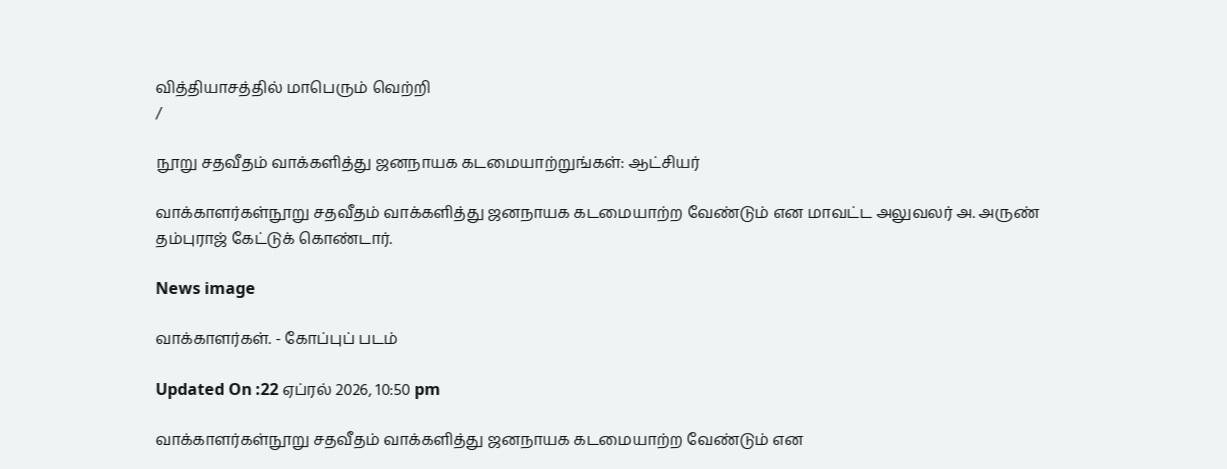வித்தியாசத்தில் மாபெரும் வெற்றி
/

நூறு சதவீதம் வாக்களித்து ஜனநாயக கடமையாற்றுங்கள்: ஆட்சியர்

வாக்காளர்கள்நூறு சதவீதம் வாக்களித்து ஜனநாயக கடமையாற்ற வேண்டும் என மாவட்ட அலுவலர் அ. அருண் தம்புராஜ் கேட்டுக் கொண்டார்.

News image

வாக்காளர்கள். - கோப்புப் படம்

Updated On :22 ஏப்ரல் 2026, 10:50 pm

வாக்காளர்கள்நூறு சதவீதம் வாக்களித்து ஜனநாயக கடமையாற்ற வேண்டும் என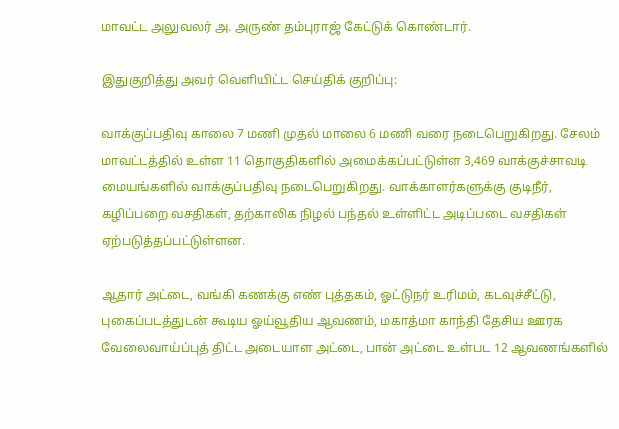மாவட்ட அலுவலர் அ. அருண் தம்புராஜ் கேட்டுக் கொண்டார்.

இதுகுறித்து அவர் வெளியிட்ட செய்திக் குறிப்பு:

வாக்குப்பதிவு காலை 7 மணி முதல் மாலை 6 மணி வரை நடைபெறுகிறது. சேலம் மாவட்டத்தில் உள்ள 11 தொகுதிகளில் அமைக்கப்பட்டுள்ள 3,469 வாக்குச்சாவடி மையங்களில் வாக்குப்பதிவு நடைபெறுகிறது. வாக்காளர்களுக்கு குடிநீர், கழிப்பறை வசதிகள், தற்காலிக நிழல் பந்தல் உள்ளிட்ட அடிப்படை வசதிகள் ஏற்படுத்தப்பட்டுள்ளன.

ஆதார் அட்டை, வங்கி கணக்கு எண் புத்தகம், ஓட்டுநர் உரிமம், கடவுச்சீட்டு, புகைப்படத்துடன் கூடிய ஓய்வூதிய ஆவணம், மகாத்மா காந்தி தேசிய ஊரக வேலைவாய்ப்புத் திட்ட அடையாள அட்டை, பான் அட்டை உள்பட 12 ஆவணங்களில்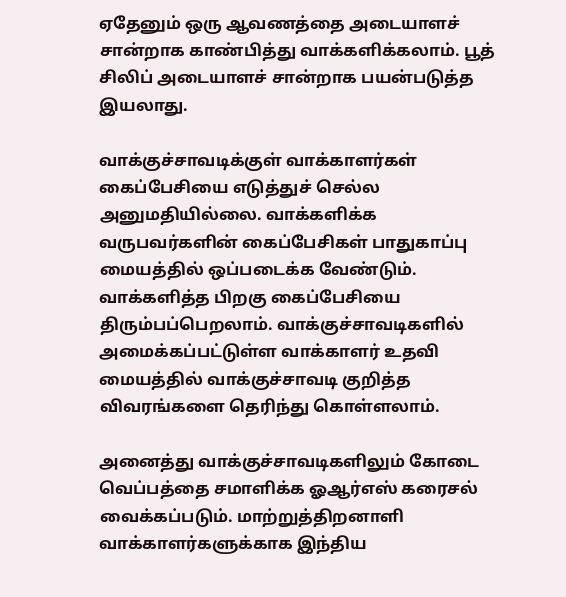ஏதேனும் ஒரு ஆவணத்தை அடையாளச் சான்றாக காண்பித்து வாக்களிக்கலாம். பூத் சிலிப் அடையாளச் சான்றாக பயன்படுத்த இயலாது.

வாக்குச்சாவடிக்குள் வாக்காளர்கள் கைப்பேசியை எடுத்துச் செல்ல அனுமதியில்லை. வாக்களிக்க வருபவர்களின் கைப்பேசிகள் பாதுகாப்பு மையத்தில் ஒப்படைக்க வேண்டும். வாக்களித்த பிறகு கைப்பேசியை திரும்பப்பெறலாம். வாக்குச்சாவடிகளில் அமைக்கப்பட்டுள்ள வாக்காளர் உதவி மையத்தில் வாக்குச்சாவடி குறித்த விவரங்களை தெரிந்து கொள்ளலாம்.

அனைத்து வாக்குச்சாவடிகளிலும் கோடை வெப்பத்தை சமாளிக்க ஓஆர்எஸ் கரைசல் வைக்கப்படும். மாற்றுத்திறனாளி வாக்காளர்களுக்காக இந்திய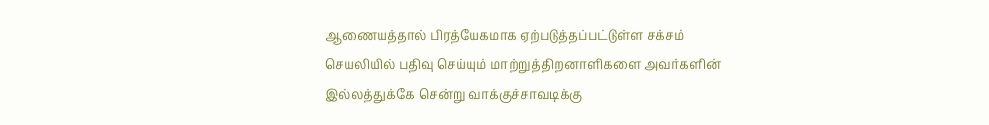ஆணையத்தால் பிரத்யேகமாக ஏற்படுத்தப்பட்டுள்ள சக்சம் செயலியில் பதிவு செய்யும் மாற்றுத்திறனாளிகளை அவர்களின் இல்லத்துக்கே சென்று வாக்குச்சாவடிக்கு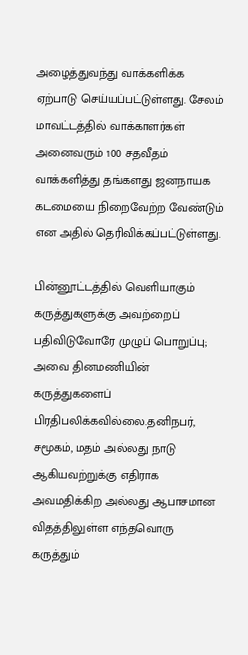அழைத்துவந்து வாக்களிக்க ஏற்பாடு செய்யப்பட்டுள்ளது. சேலம் மாவட்டத்தில் வாக்காளர்கள் அனைவரும் 100 சதவீதம் வாக்களித்து தங்களது ஜனநாயக கடமையை நிறைவேற்ற வேண்டும் என அதில் தெரிவிக்கப்பட்டுள்ளது.

பின்னூட்டத்தில் வெளியாகும் கருத்துகளுக்கு அவற்றைப் பதிவிடுவோரே முழுப் பொறுப்பு; அவை தினமணியின் கருத்துகளைப் பிரதிபலிக்கவில்லை.தனிநபர், சமூகம், மதம் அல்லது நாடு ஆகியவற்றுக்கு எதிராக அவமதிக்கிற அல்லது ஆபாசமான விதத்திலுள்ள எந்தவொரு கருத்தும்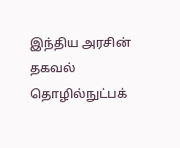இந்திய அரசின் தகவல் தொழில்நுட்பக்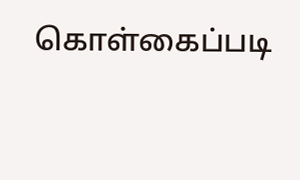கொள்கைப்படி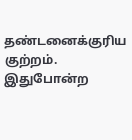தண்டனைக்குரிய குற்றம். இதுபோன்ற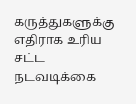கருத்துகளுக்கு எதிராக உரிய சட்ட நடவடிக்கை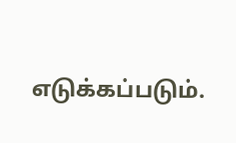எடுக்கப்படும்.